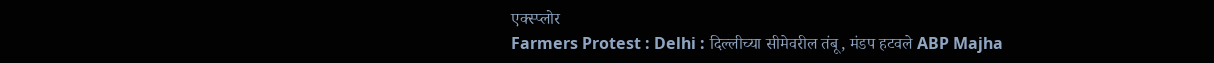एक्स्प्लोर
Farmers Protest : Delhi : दिल्लीच्या सीमेवरील तंबू, मंडप हटवले ABP Majha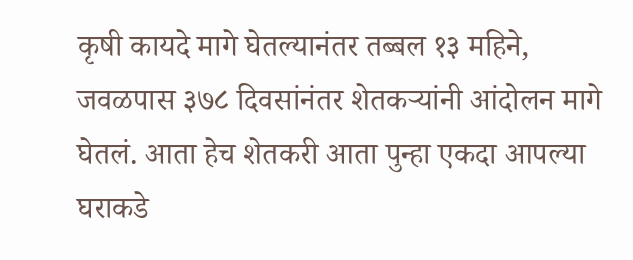कृषी कायदे मागे घेतल्यानंतर तब्बल १३ महिने, जवळपास ३७८ दिवसांनंतर शेतकऱ्यांनी आंदोलन मागे घेतलं. आता हेच शेतकरी आता पुन्हा एकदा आपल्या घराकडे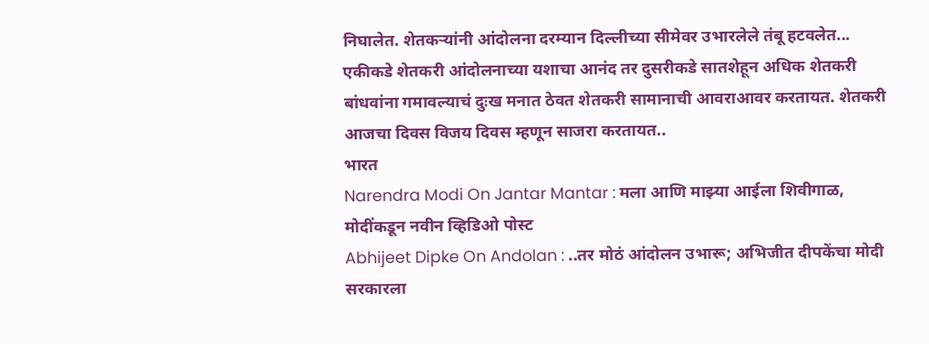निघालेत. शेतकऱ्यांनी आंदोलना दरम्यान दिल्लीच्या सीमेवर उभारलेले तंबू हटवलेत... एकीकडे शेतकरी आंदोलनाच्या यशाचा आनंद तर दुसरीकडे सातशेहून अधिक शेतकरी बांधवांना गमावल्याचं दुःख मनात ठेवत शेतकरी सामानाची आवराआवर करतायत. शेतकरी आजचा दिवस विजय दिवस म्हणून साजरा करतायत..
भारत
Narendra Modi On Jantar Mantar : मला आणि माझ्या आईला शिवीगाळ, मोदींकडून नवीन व्हिडिओ पोस्ट
Abhijeet Dipke On Andolan : ..तर मोठं आंदोलन उभारू; अभिजीत दीपकेंचा मोदी सरकारला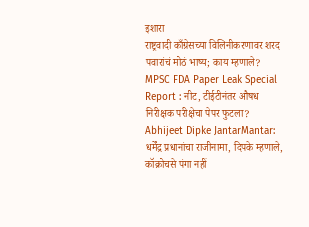इशारा
राष्ट्रवादी काँग्रेसच्या विलिनीकरणावर शरद पवारांचं मोठं भाष्य; काय म्हणाले?
MPSC FDA Paper Leak Special Report : नीट, टीईटीनंतर औषध निरीक्षक परीक्षेचा पेपर फुटला?
Abhijeet Dipke JantarMantar: धर्मेंद्र प्रधानांचा राजीनामा, दिपके म्हणाले, कॉक्रोचसे पंगा नहीं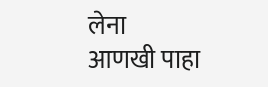लेना
आणखी पाहा